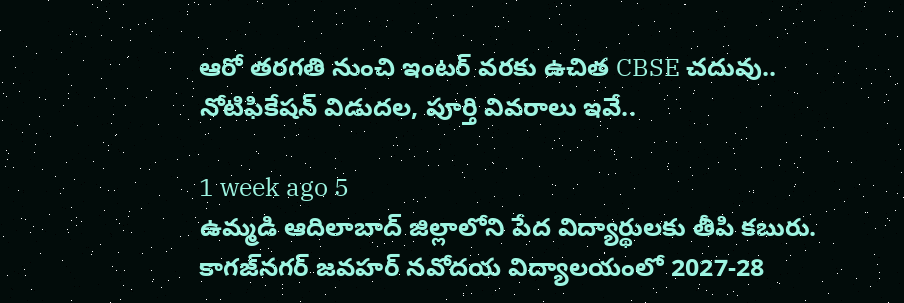ఆరో తరగతి నుంచి ఇంటర్ వరకు ఉచిత CBSE చదువు.. నోటిఫికేషన్ విడుదల, పూర్తి వివరాలు ఇవే..

1 week ago 5
ఉమ్మడి ఆదిలాబాద్ జిల్లాలోని పేద విద్యార్థులకు తీపి కబురు. కాగజ్‌నగర్‌ జవహర్‌ నవోదయ విద్యాలయంలో 2027-28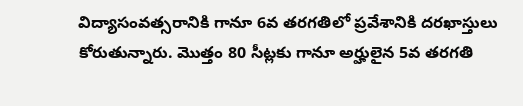విద్యాసంవత్సరానికి గానూ 6వ తరగతిలో ప్రవేశానికి దరఖాస్తులు కోరుతున్నారు. మొత్తం 80 సీట్లకు గానూ అర్హులైన 5వ తరగతి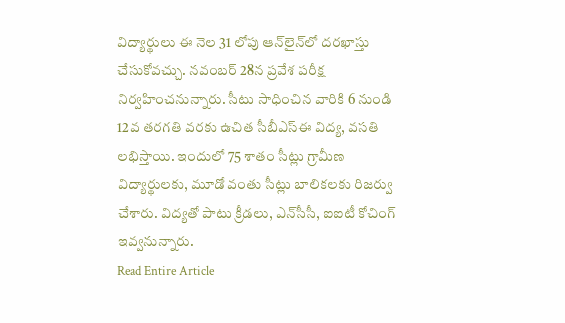విద్యార్థులు ఈ నెల 31 లోపు ఆన్‌లైన్‌లో దరఖాస్తు చేసుకోవచ్చు. నవంబర్‌ 28న ప్రవేశ పరీక్ష నిర్వహించనున్నారు. సీటు సాధించిన వారికి 6 నుండి 12వ తరగతి వరకు ఉచిత సీబీఎస్‌ఈ విద్య, వసతి లభిస్తాయి. ఇందులో 75 శాతం సీట్లు గ్రామీణ విద్యార్థులకు, మూడో వంతు సీట్లు బాలికలకు రిజర్వు చేశారు. విద్యతో పాటు క్రీడలు, ఎన్‌సీసీ, ఐఐటీ కోచింగ్ ఇవ్వనున్నారు.
Read Entire Article